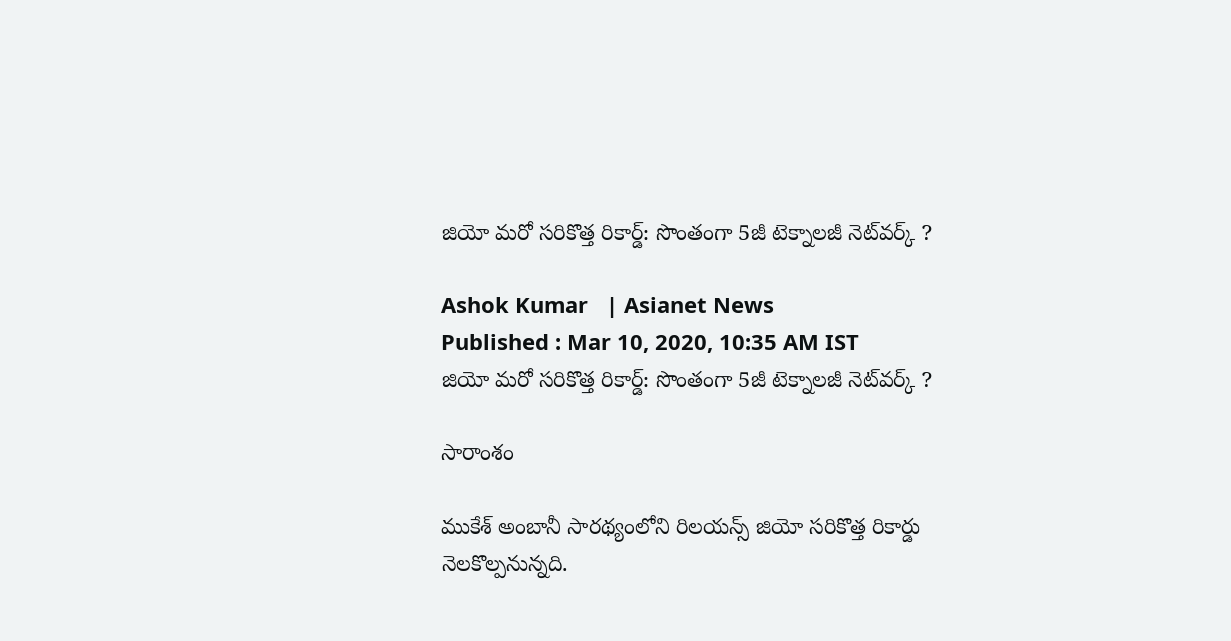జియో మరో సరికొత్త రికార్డ్: సొంతంగా 5జీ టెక్నాలజీ నెట్‌వర్క్‌ ?

Ashok Kumar   | Asianet News
Published : Mar 10, 2020, 10:35 AM IST
జియో మరో సరికొత్త రికార్డ్: సొంతంగా 5జీ టెక్నాలజీ నెట్‌వర్క్‌ ?

సారాంశం

ముకేశ్ అంబానీ సారథ్యంలోని రిలయన్స్ జియో సరికొత్త రికార్డు నెలకొల్పనున్నది.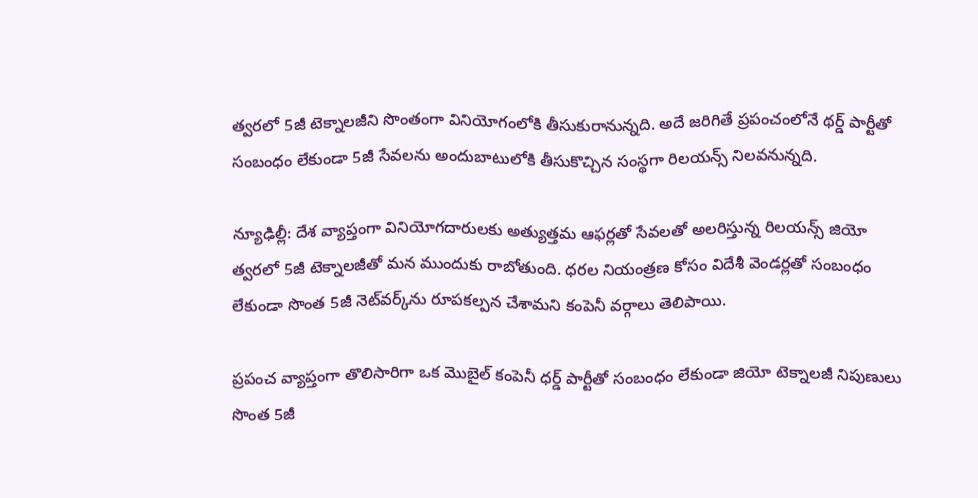త్వరలో 5జీ టెక్నాలజీని సొంతంగా వినియోగంలోకి తీసుకురానున్నది. అదే జరిగితే ప్రపంచంలోనే థర్డ్ పార్టీతో సంబంధం లేకుండా 5జీ సేవలను అందుబాటులోకి తీసుకొచ్చిన సంస్థగా రిలయన్స్ నిలవనున్నది.

న్యూఢిల్లీ: దేశ వ్యాప్తంగా వినియోగదారులకు అత్యుత్తమ ఆఫర్లతో సేవలతో అలరిస్తున్న రిలయన్స్‌ జియో త్వరలో 5జీ టెక్నాలజీతో మన ముందుకు రాబోతుంది. ధరల నియంత్రణ కోసం విదేశీ వెండర్లతో సంబంధం లేకుండా సొంత 5జీ నెట్‌వర్క్‌ను రూపకల్పన చేశామని కంపెనీ వర్గాలు తెలిపాయి.

ప్రపంచ వ్యాప్తంగా తొలిసారిగా ఒక మొబైల్‌ కంపెనీ ధర్డ్‌ పార్టీతో సంబంధం లేకుండా జియో టెక్నాలజీ నిపుణులు సొంత 5జీ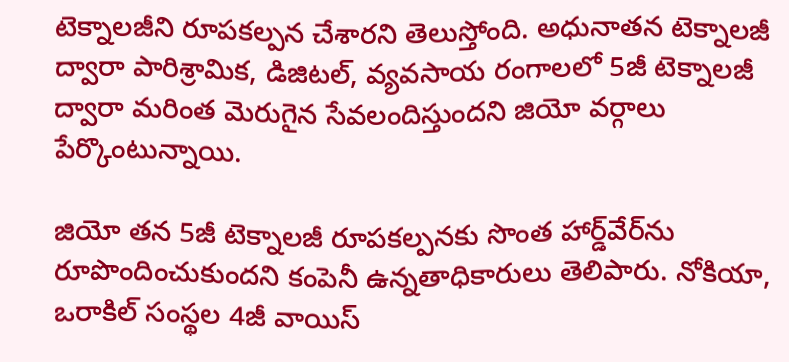టెక్నాలజీని రూపకల్పన చేశారని తెలుస్తోంది. అధునాతన టెక్నాలజీ ద్వారా పారిశ్రామిక, డిజిటల్‌, వ్యవసాయ రంగాలలో 5జీ టెక్నాలజీ ద్వారా మరింత మెరుగైన సేవలందిస్తుందని జియో వర్గాలు పేర్కొంటున్నాయి.

జియో తన 5జీ టెక్నాలజీ రూపకల్పనకు సొంత హార్డ్‌వేర్‌ను రూపొందించుకుందని కంపెనీ ఉన్నతాధికారులు తెలిపారు. నోకియా, ఒరాకిల్ సంస్థల 4జీ వాయిస్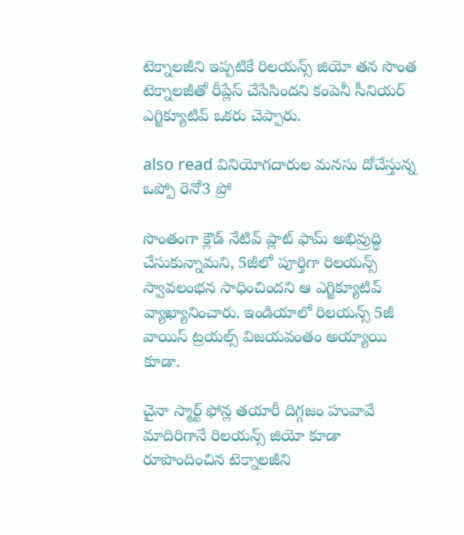టెక్నాలజీని ఇప్పటికే రిలయన్స్ జియో తన సొంత టెక్నాలజీతో రీప్లేస్ చేసేసిందని కంపెనీ సీనియర్ ఎగ్జిక్యూటివ్ ఒకరు చెప్పారు.

also read వినియోగదారుల మనసు దోచేస్తున్న ఒప్పో రెనో3 ప్రో

సొంతంగా క్లౌడ్ నేటివ్ ప్లాట్ ఫామ్ అభివ్రుద్ధి చేసుకున్నామని, 5జీలో పూర్తిగా రిలయన్స్ స్వావలంభన సాధించిందని ఆ ఎగ్జిక్యూటివ్ వ్యాఖ్యానించారు. ఇండియాలో రిలయన్స్ 5జీ వాయిస్ ట్రయల్స్ విజయవంతం అయ్యాయి కూడా.

చైనా స్మార్ట్ ఫోన్ల తయారీ దిగ్గజం హువావే మాదిరిగానే రిలయన్స్ జియో కూడా రూపొందించిన టెక్నాలజీని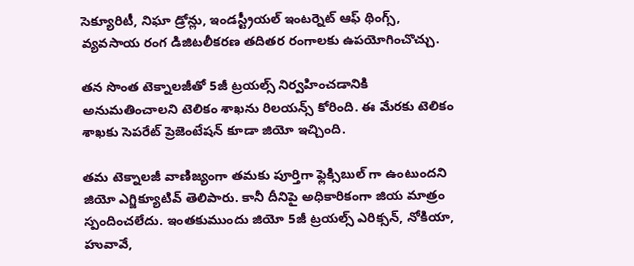సెక్యూరిటీ, నిఘా డ్రోన్లు, ఇండస్ట్రీయల్ ఇంటర్నెట్ ఆఫ్ థింగ్స్, వ్యవసాయ రంగ డిజిటలీకరణ తదితర రంగాలకు ఉపయోగించొచ్చు.

తన సొంత టెక్నాలజీతో 5జీ ట్రయల్స్ నిర్వహించడానికి అనుమతించాలని టెలికం శాఖను రిలయన్స్ కోరింది. ఈ మేరకు టెలికం శాఖకు సెపరేట్ ప్రెజెంటేషన్ కూడా జియో ఇచ్చింది.

తమ టెక్నాలజీ వాణిజ్యంగా తమకు పూర్తిగా ఫ్లెక్సిబుల్ గా ఉంటుందని జియో ఎగ్జిక్యూటివ్ తెలిపారు. కానీ దీనిపై అధికారికంగా జియ మాత్రం స్పందించలేదు. ఇంతకుముందు జియో 5జీ ట్రయల్స్ ఎరిక్సన్, నోకియా, హువావే,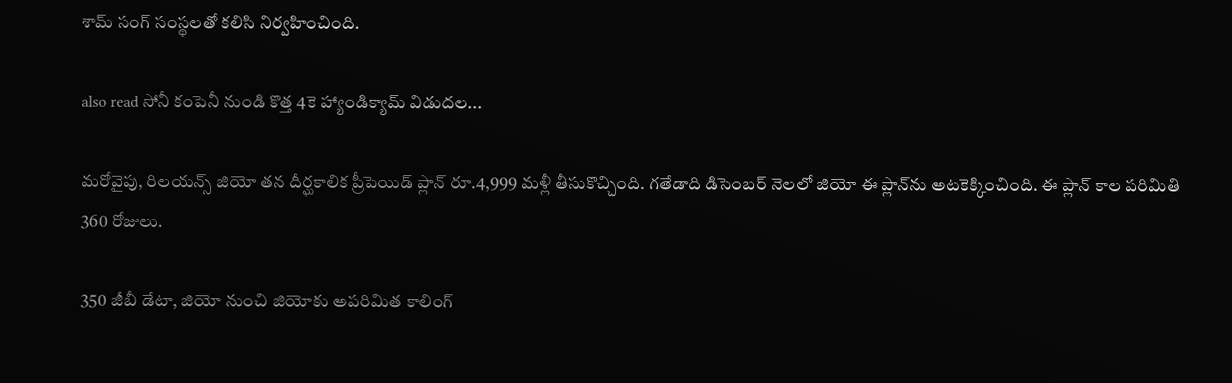శామ్ సంగ్ సంస్థలతో కలిసి నిర్వహించింది.

also read సోనీ కంపెనీ నుండి కొత్త 4కె హ్యాండిక్యామ్‌ విడుదల...

మరోవైపు, రిలయన్స్ జియో తన దీర్ఘకాలిక ప్రీపెయిడ్ ప్లాన్ రూ.4,999 మళ్లీ తీసుకొచ్చింది. గతేడాది డిసెంబర్ నెలలో జియో ఈ ప్లాన్‌ను అటకెక్కించింది. ఈ ప్లాన్ కాల పరిమితి 360 రోజులు.

350 జీబీ డేటా, జియో నుంచి జియోకు అపరిమిత కాలింగ్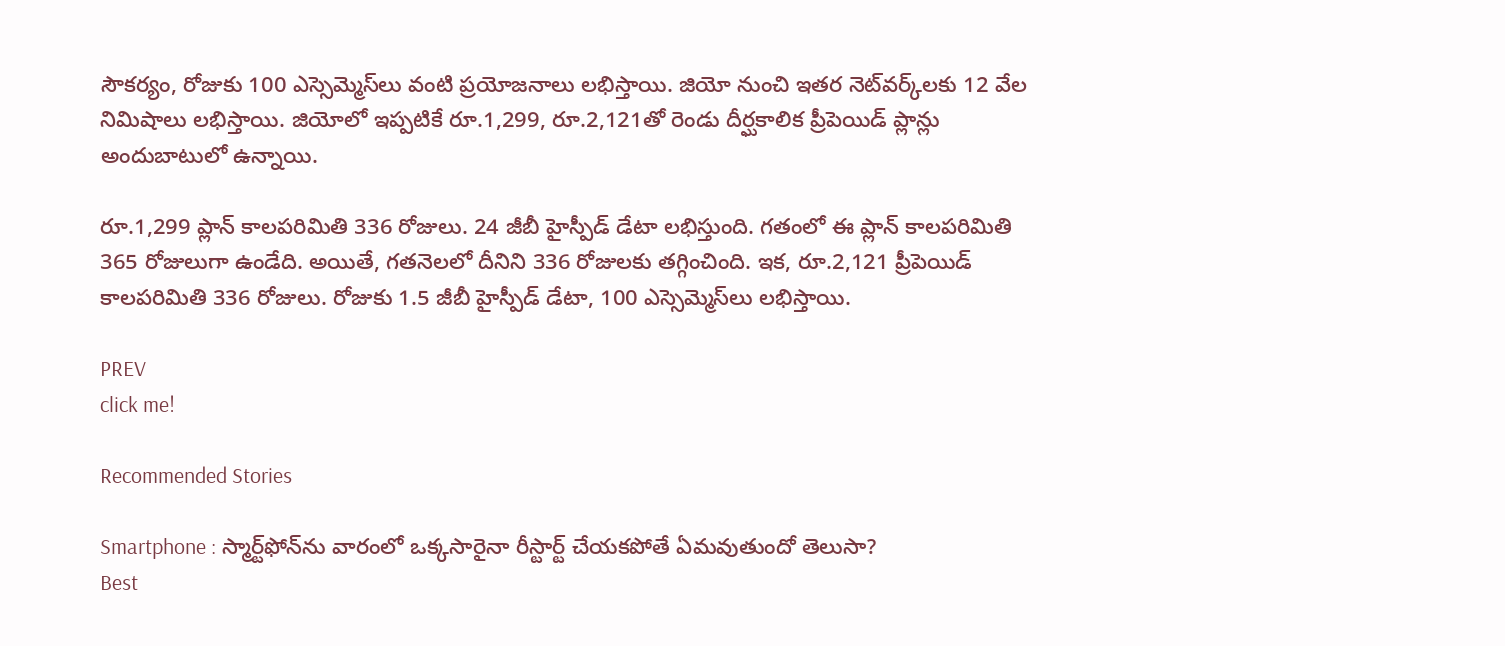సౌకర్యం, రోజుకు 100 ఎస్సెమ్మెస్‌లు వంటి ప్రయోజనాలు లభిస్తాయి. జియో నుంచి ఇతర నెట్‌వర్క్‌లకు 12 వేల నిమిషాలు లభిస్తాయి. జియోలో ఇప్పటికే రూ.1,299, రూ.2,121తో రెండు దీర్ఘకాలిక ప్రీపెయిడ్ ప్లాన్లు అందుబాటులో ఉన్నాయి.

రూ.1,299 ప్లాన్‌ కాలపరిమితి 336 రోజులు. 24 జీబీ హైస్పీడ్ డేటా లభిస్తుంది. గతంలో ఈ ప్లాన్‌ కాలపరిమితి 365 రోజులుగా ఉండేది. అయితే, గతనెలలో దీనిని 336 రోజులకు తగ్గించింది. ఇక, రూ.2,121 ప్రీపెయిడ్ కాలపరిమితి 336 రోజులు. రోజుకు 1.5 జీబీ హైస్పీడ్ డేటా, 100 ఎస్సెమ్మెస్‌లు లభిస్తాయి.

PREV
click me!

Recommended Stories

Smartphone : స్మార్ట్‌ఫోన్‌ను వారంలో ఒక్కసారైనా రీస్టార్ట్ చేయకపోతే ఏమవుతుందో తెలుసా?
Best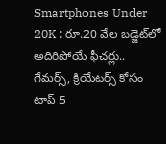Smartphones Under 20K : రూ.20 వేల బడ్జెట్‌లో అదిరిపోయే ఫీచర్లు.. గేమర్స్, క్రియేటర్స్ కోసం టాప్ 5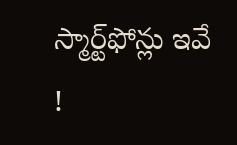స్మార్ట్‌ఫోన్లు ఇవే !